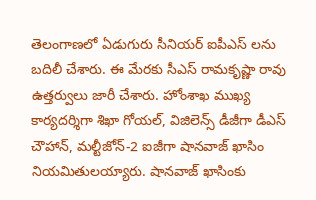తెలంగాణలో ఏడుగురు సీనియర్ ఐపీఎస్ లను బదిలీ చేశారు. ఈ మేరకు సీఎస్ రామకృష్ణా రావు ఉత్తర్వులు జారీ చేశారు. హోంశాఖ ముఖ్య కార్యదర్శిగా శిఖా గోయల్, విజిలెన్స్ డీజీగా డీఎస్ చౌహాన్, మల్టీజోన్-2 ఐజీగా షానవాజ్ ఖాసిం నియమితులయ్యారు. షానవాజ్ ఖాసింకు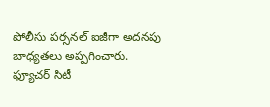పోలీసు పర్సనల్ ఐజీగా అదనపు బాధ్యతలు అప్పగించారు.
ఫ్యూచర్ సిటీ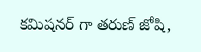కమిషనర్ గా తరుణ్ జోషి,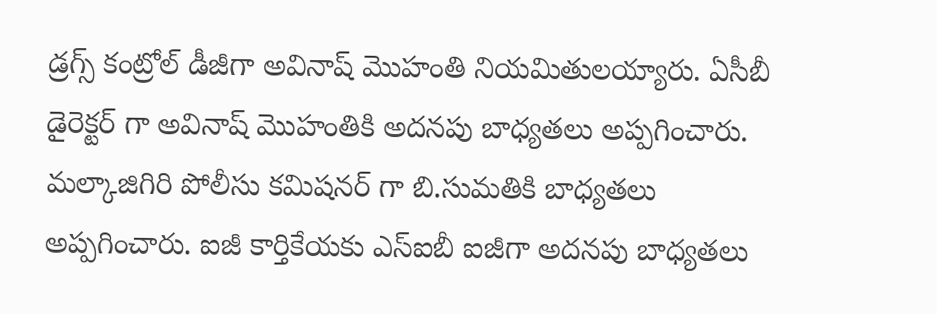డ్రగ్స్ కంట్రోల్ డీజీగా అవినాష్ మొహంతి నియమితులయ్యారు. ఏసీబీ డైరెక్టర్ గా అవినాష్ మొహంతికి అదనపు బాధ్యతలు అప్పగించారు. మల్కాజిగిరి పోలీసు కమిషనర్ గా బి.సుమతికి బాధ్యతలు అప్పగించారు. ఐజీ కార్తికేయకు ఎస్ఐబీ ఐజీగా అదనపు బాధ్యతలు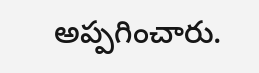అప్పగించారు.